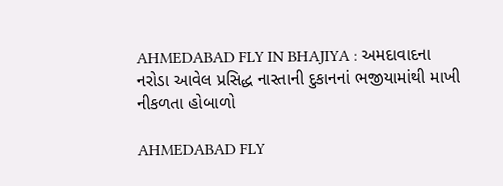AHMEDABAD FLY IN BHAJIYA : અમદાવાદના નરોડા આવેલ પ્રસિદ્ધ નાસ્તાની દુકાનનાં ભજીયામાંથી માખી નીકળતા હોબાળો

AHMEDABAD FLY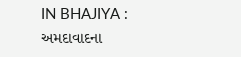IN BHAJIYA : અમદાવાદના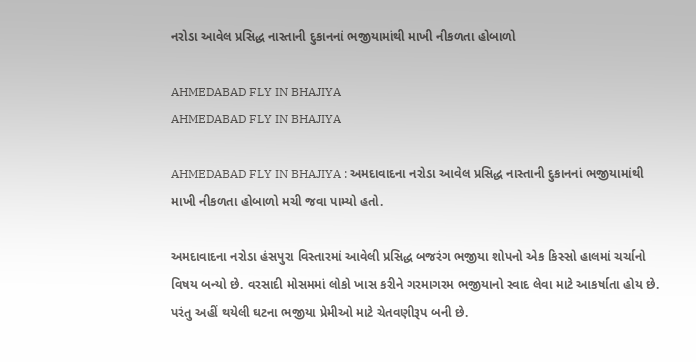નરોડા આવેલ પ્રસિદ્ધ નાસ્તાની દુકાનનાં ભજીયામાંથી માખી નીકળતા હોબાળો

AHMEDABAD FLY IN BHAJIYA
AHMEDABAD FLY IN BHAJIYA

AHMEDABAD FLY IN BHAJIYA : અમદાવાદના નરોડા આવેલ પ્રસિદ્ધ નાસ્તાની દુકાનનાં ભજીયામાંથી માખી નીકળતા હોબાળો મચી જવા પામ્યો હતો.

અમદાવાદના નરોડા હંસપુરા વિસ્તારમાં આવેલી પ્રસિદ્ધ બજરંગ ભજીયા શોપનો એક કિસ્સો હાલમાં ચર્ચાનો વિષય બન્યો છે. વરસાદી મોસમમાં લોકો ખાસ કરીને ગરમાગરમ ભજીયાનો સ્વાદ લેવા માટે આકર્ષાતા હોય છે. પરંતુ અહીં થયેલી ઘટના ભજીયા પ્રેમીઓ માટે ચેતવણીરૂપ બની છે.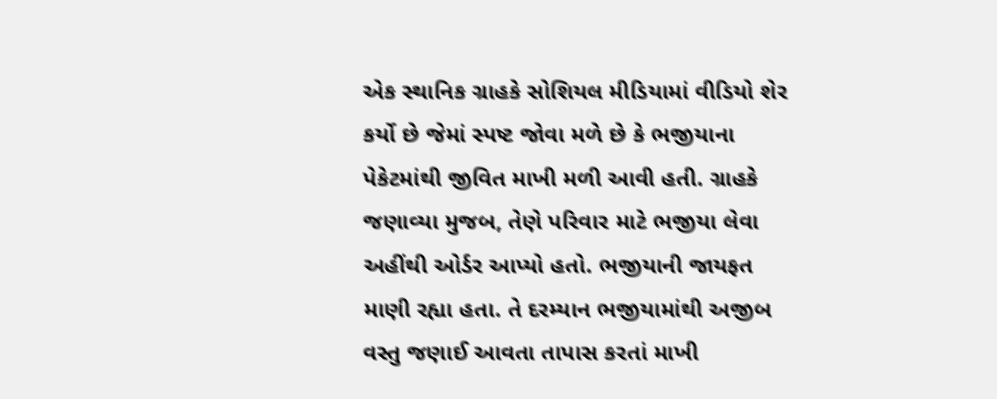એક સ્થાનિક ગ્રાહકે સોશિયલ મીડિયામાં વીડિયો શેર કર્યો છે જેમાં સ્પષ્ટ જોવા મળે છે કે ભજીયાના પેકેટમાંથી જીવિત માખી મળી આવી હતી. ગ્રાહકે જણાવ્યા મુજબ, તેણે પરિવાર માટે ભજીયા લેવા અહીંથી ઓર્ડર આપ્યો હતો. ભજીયાની જાયફત માણી રહ્યા હતા. તે દરમ્યાન ભજીયામાંથી અજીબ વસ્તુ જણાઈ આવતા તાપાસ કરતાં માખી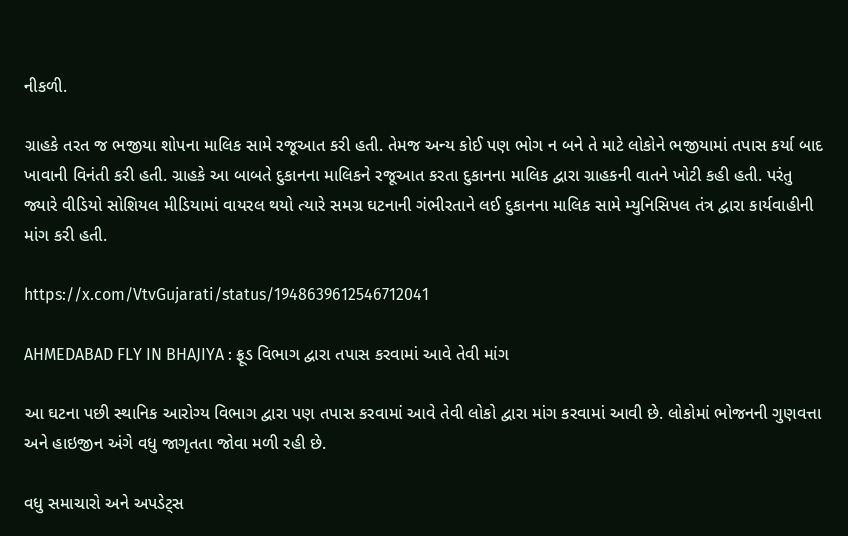નીકળી.

ગ્રાહકે તરત જ ભજીયા શોપના માલિક સામે રજૂઆત કરી હતી. તેમજ અન્ય કોઈ પણ ભોગ ન બને તે માટે લોકોને ભજીયામાં તપાસ કર્યા બાદ ખાવાની વિનંતી કરી હતી. ગ્રાહકે આ બાબતે દુકાનના માલિકને રજૂઆત કરતા દુકાનના માલિક દ્વારા ગ્રાહકની વાતને ખોટી કહી હતી. પરંતુ જ્યારે વીડિયો સોશિયલ મીડિયામાં વાયરલ થયો ત્યારે સમગ્ર ઘટનાની ગંભીરતાને લઈ દુકાનના માલિક સામે મ્યુનિસિપલ તંત્ર દ્વારા કાર્યવાહીની માંગ કરી હતી.

https://x.com/VtvGujarati/status/1948639612546712041

AHMEDABAD FLY IN BHAJIYA : ફ્રૂડ વિભાગ દ્વારા તપાસ કરવામાં આવે તેવી માંગ

આ ઘટના પછી સ્થાનિક આરોગ્ય વિભાગ દ્વારા પણ તપાસ કરવામાં આવે તેવી લોકો દ્વારા માંગ કરવામાં આવી છે. લોકોમાં ભોજનની ગુણવત્તા અને હાઇજીન અંગે વધુ જાગૃતતા જોવા મળી રહી છે.

વધુ સમાચારો અને અપડેટ્સ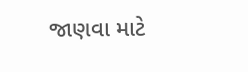જાણવા માટે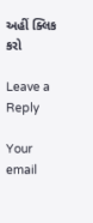અહીં ક્લિક કરો

Leave a Reply

Your email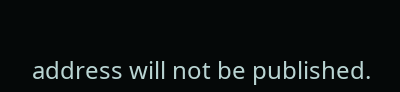address will not be published.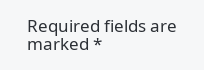Required fields are marked *